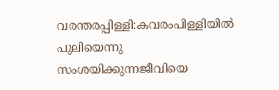വരന്തരപ്പിള്ളി:കവരംപിള്ളിയിൽ പുലിയെന്നു സംശയിക്കുന്നജീവിയെ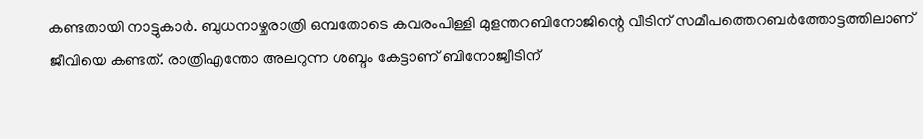കണ്ടതായി നാട്ടുകാർ. ബുധനാഴ്ചരാത്രി ഒമ്പതോടെ കവരംപിള്ളി മുളന്തറബിനോജിന്റെ വീടിന് സമീപത്തെറബർത്തോട്ടത്തിലാണ് ജീവിയെ കണ്ടത്. രാത്രിഎന്തോ അലറുന്ന ശബ്ദം കേട്ടാണ് ബിനോജ്വീടിന്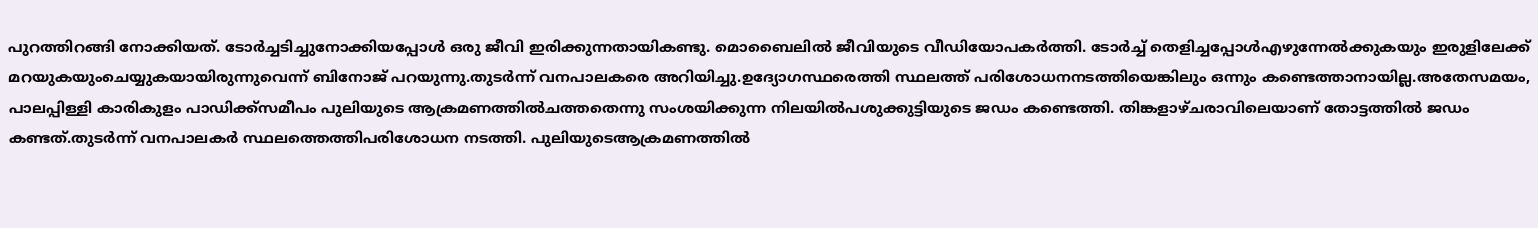പുറത്തിറങ്ങി നോക്കിയത്. ടോർച്ചടിച്ചുനോക്കിയപ്പോൾ ഒരു ജീവി ഇരിക്കുന്നതായികണ്ടു. മൊബൈലിൽ ജീവിയുടെ വീഡിയോപകർത്തി. ടോർച്ച് തെളിച്ചപ്പോൾഎഴുന്നേൽക്കുകയും ഇരുളിലേക്ക് മറയുകയുംചെയ്യുകയായിരുന്നുവെന്ന് ബിനോജ് പറയുന്നു.തുടർന്ന് വനപാലകരെ അറിയിച്ചു.ഉദ്യോഗസ്ഥരെത്തി സ്ഥലത്ത് പരിശോധനനടത്തിയെങ്കിലും ഒന്നും കണ്ടെത്താനായില്ല.അതേസമയം, പാലപ്പിള്ളി കാരികുളം പാഡിക്ക്സമീപം പുലിയുടെ ആക്രമണത്തിൽചത്തതെന്നു സംശയിക്കുന്ന നിലയിൽപശുക്കുട്ടിയുടെ ജഡം കണ്ടെത്തി. തിങ്കളാഴ്ചരാവിലെയാണ് തോട്ടത്തിൽ ജഡം കണ്ടത്.തുടർന്ന് വനപാലകർ സ്ഥലത്തെത്തിപരിശോധന നടത്തി. പുലിയുടെആക്രമണത്തിൽ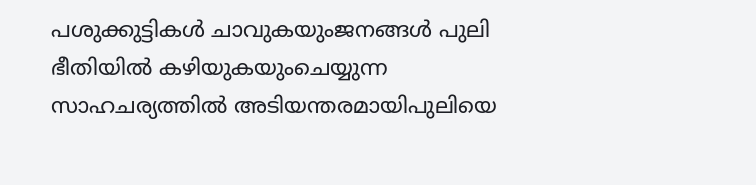പശുക്കുട്ടികൾ ചാവുകയുംജനങ്ങൾ പുലി ഭീതിയിൽ കഴിയുകയുംചെയ്യുന്ന സാഹചര്യത്തിൽ അടിയന്തരമായിപുലിയെ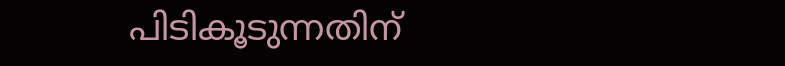പിടികൂടുന്നതിന്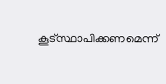കൂട്സ്ഥാപിക്കണമെന്ന്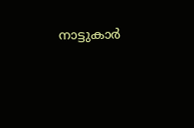നാട്ടുകാർ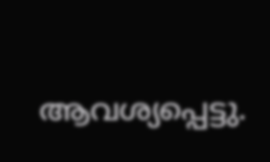ആവശ്യപ്പെട്ടു.